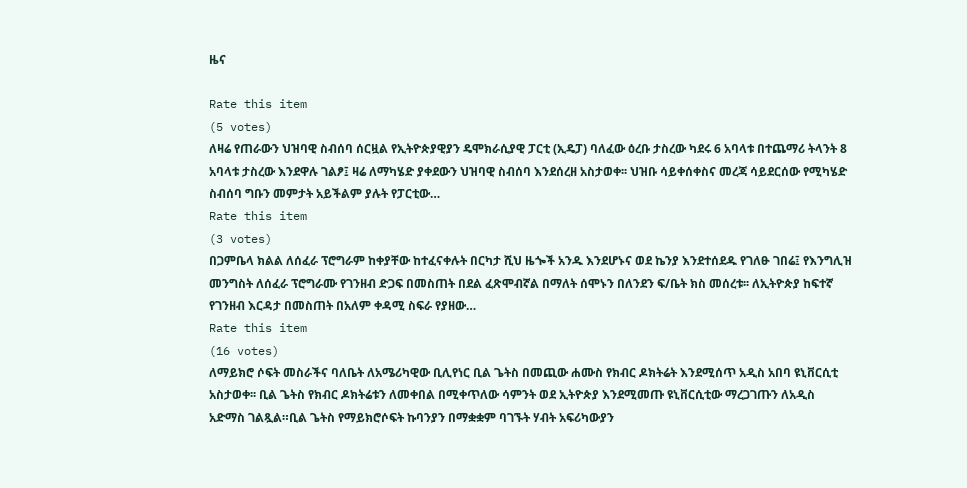ዜና

Rate this item
(5 votes)
ለዛሬ የጠራውን ህዝባዊ ስብሰባ ሰርዟል የኢትዮጵያዊያን ዴሞክራሲያዊ ፓርቲ (ኢዴፓ) ባለፈው ዕረቡ ታስረው ካደሩ 6 አባላቱ በተጨማሪ ትላንት 8 አባላቱ ታስረው እንደዋሉ ገልፆ፤ ዛሬ ለማካሄድ ያቀደውን ህዝባዊ ስብሰባ እንደሰረዘ አስታወቀ፡፡ ህዝቡ ሳይቀሰቀስና መረጃ ሳይደርሰው የሚካሄድ ስብሰባ ግቡን መምታት አይችልም ያሉት የፓርቲው…
Rate this item
(3 votes)
በጋምቤላ ክልል ለሰፈራ ፕሮግራም ከቀያቸው ከተፈናቀሉት በርካታ ሺህ ዜጐች አንዱ እንደሆኑና ወደ ኬንያ እንደተሰደዱ የገለፁ ገበሬ፤ የእንግሊዝ መንግስት ለሰፈራ ፕሮግራሙ የገንዘብ ድጋፍ በመስጠት በደል ፈጽሞብኛል በማለት ሰሞኑን በለንደን ፍ/ቤት ክስ መሰረቱ፡፡ ለኢትዮጵያ ከፍተኛ የገንዘብ እርዳታ በመስጠት በአለም ቀዳሚ ስፍራ የያዘው…
Rate this item
(16 votes)
ለማይክሮ ሶፍት መስራችና ባለቤት ለአሜሪካዊው ቢሊየነር ቢል ጌትስ በመጪው ሐሙስ የክብር ዶክትሬት እንደሚሰጥ አዲስ አበባ ዩኒቨርሲቲ አስታወቀ፡፡ ቢል ጌትስ የክብር ዶክትሬቱን ለመቀበል በሚቀጥለው ሳምንት ወደ ኢትዮጵያ እንደሚመጡ ዩኒቨርሲቲው ማረጋገጡን ለአዲስ አድማስ ገልጿል።ቢል ጌትስ የማይክሮሶፍት ኩባንያን በማቋቋም ባገኙት ሃብት አፍሪካውያን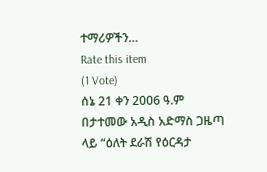ተማሪዎችን…
Rate this item
(1 Vote)
ሰኔ 21 ቀን 2006 ዓ.ም በታተመው አዲስ አድማስ ጋዜጣ ላይ “ዕለት ደራሽ የዕርዳታ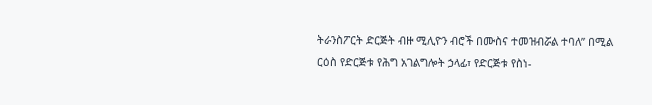ትራንስፖርት ድርጅት ብዙ ሚሊዮን ብሮች በሙስና ተመዝብሯል ተባለ” በሚል ርዕስ የድርጅቱ የሕግ አገልግሎት ኃላፊ፣ የድርጅቱ የስነ-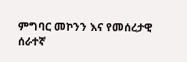ምግባር መኮንን እና የመሰረታዊ ሰራተኛ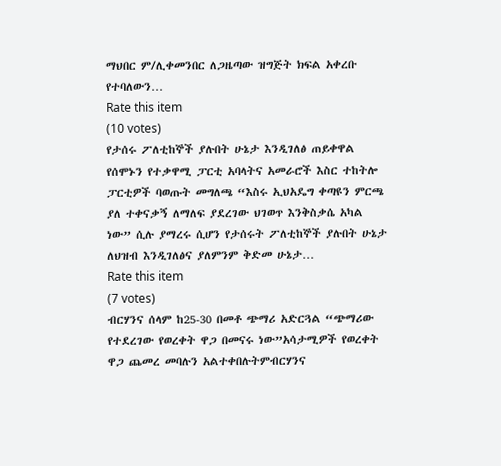ማህበር ም/ሊቀመንበር ለጋዜጣው ዝግጅት ክፍል አቀረቡ የተባለውን…
Rate this item
(10 votes)
የታሰሩ ፖለቲከኞች ያሉበት ሁኔታ እንዲገለፅ ጠይቀዋል የሰሞኑን የተቃዋሚ ፓርቲ አባላትና አመራሮች እስር ተከትሎ ፓርቲዎች ባወጡት መግለጫ “እስሩ ኢህአዴግ ቀጣዩን ምርጫ ያለ ተቀናቃኝ ለማለፍ ያደረገው ህገወጥ እንቅስቃሴ አካል ነው” ሲሉ ያማረሩ ሲሆን የታሰሩት ፖለቲከኞች ያሉበት ሁኔታ ለህዝብ እንዲገለፅና ያለምንም ቅድመ ሁኔታ…
Rate this item
(7 votes)
ብርሃንና ሰላም ከ25-30 በመቶ ጭማሪ አድርጓል “ጭማሪው የተደረገው የወረቀት ዋጋ በመናሩ ነው”አሳታሚዎች የወረቀት ዋጋ ጨመረ መባሉን አልተቀበሉትምብርሃንና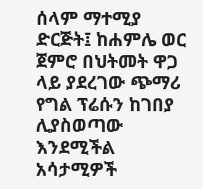ሰላም ማተሚያ ድርጅት፤ ከሐምሌ ወር ጀምሮ በህትመት ዋጋ ላይ ያደረገው ጭማሪ የግል ፕሬሱን ከገበያ ሊያስወጣው እንደሚችል አሳታሚዎች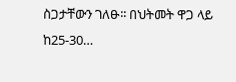ስጋታቸውን ገለፁ፡፡ በህትመት ዋጋ ላይ ከ25-30…